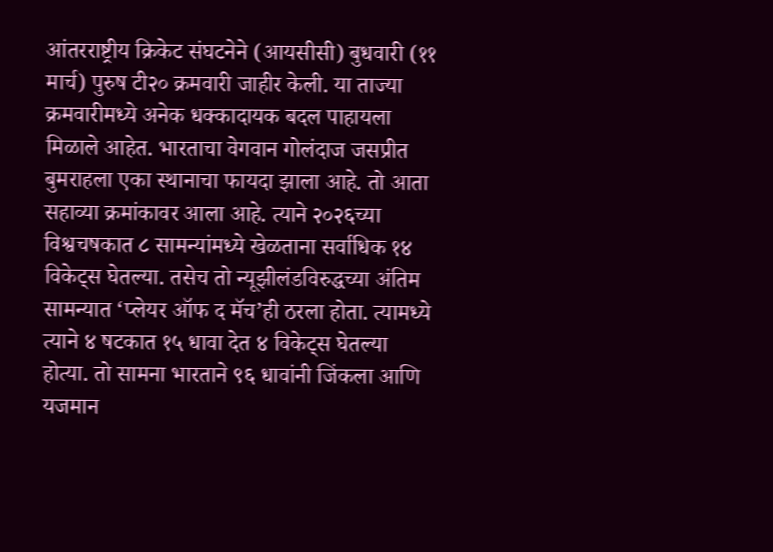आंतरराष्ट्रीय क्रिकेट संघटनेने (आयसीसी) बुधवारी (११ मार्च) पुरुष टी२० क्रमवारी जाहीर केली. या ताज्या क्रमवारीमध्ये अनेक धक्कादायक बदल पाहायला मिळाले आहेत. भारताचा वेगवान गोलंदाज जसप्रीत बुमराहला एका स्थानाचा फायदा झाला आहे. तो आता सहाव्या क्रमांकावर आला आहे. त्याने २०२६च्या विश्वचषकात ८ सामन्यांमध्ये खेळताना सर्वाधिक १४ विकेट्स घेतल्या. तसेच तो न्यूझीलंडविरुद्धच्या अंतिम सामन्यात ‘प्लेयर ऑफ द मॅच’ही ठरला होता. त्यामध्ये त्याने ४ षटकात १५ धावा देत ४ विकेट्स घेतल्या होत्या. तो सामना भारताने ९६ धावांनी जिंकला आणि यजमान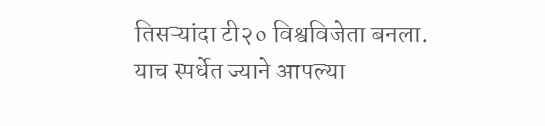तिसऱ्यांदा टी२० विश्वविजेता बनला.
याच स्पर्धेत ज्याने आपल्या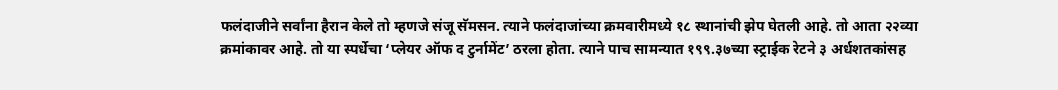फलंदाजीने सर्वांना हैरान केले तो म्हणजे संजू सॅमसन. त्याने फलंदाजांच्या क्रमवारीमध्ये १८ स्थानांची झेप घेतली आहे. तो आता २२व्या क्रमांकावर आहे. तो या स्पर्धेचा ‘प्लेयर ऑफ द टुर्नामेंट’ ठरला होता. त्याने पाच सामन्यात १९९.३७च्या स्ट्राईक रेटने ३ अर्धशतकांसह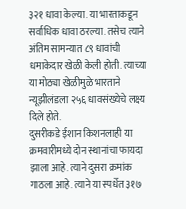३२१ धावा केल्या. या भारताकडून सर्वाधिक धावा ठरल्या. तसेच त्याने अंतिम सामन्यात ८९ धावांची धमाकेदार खेळी केली होती. त्याच्या या मोठ्या खेळीमुळे भारताने न्यूझीलंडला २५६ धावसंख्येचे लक्ष्य दिले होते.
दुसरीकडे ईशान किशनलाही या क्रमवारीमध्ये दोन स्थानांचा फायदा झाला आहे. त्याने दुसरा क्रमांक गाठला आहे. त्याने या स्पर्धेत ३१७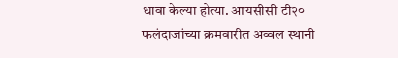धावा केल्या होत्या. आयसीसी टी२० फलंदाजांच्या क्रमवारीत अव्वल स्थानी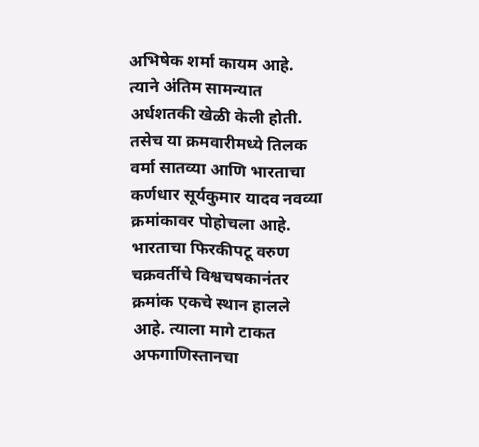अभिषेक शर्मा कायम आहे. त्याने अंतिम सामन्यात अर्धशतकी खेळी केली होती. तसेच या क्रमवारीमध्ये तिलक वर्मा सातव्या आणि भारताचा कर्णधार सूर्यकुमार यादव नवव्या क्रमांकावर पोहोचला आहे.
भारताचा फिरकीपटू वरुण चक्रवर्तीचे विश्वचषकानंतर क्रमांक एकचे स्थान हालले आहे. त्याला मागे टाकत अफगाणिस्तानचा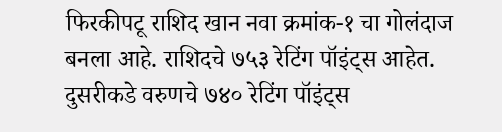फिरकीपटू राशिद खान नवा क्रमांक-१ चा गोलंदाज बनला आहे. राशिदचे ७५३ रेटिंग पॉइंट्स आहेत. दुसरीकडे वरुणचे ७४० रेटिंग पॉइंट्स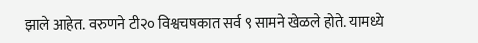झाले आहेत. वरुणने टी२० विश्वचषकात सर्व ९ सामने खेळले होते. यामध्ये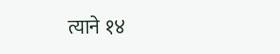त्याने १४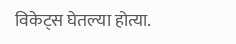विकेट्स घेतल्या होत्या.